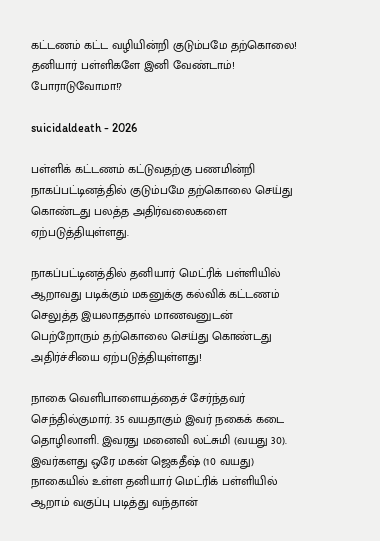கட்டணம் கட்ட வழியின்றி குடும்பமே தற்கொலை! தனியார் பள்ளிகளே இனி வேண்டாம்! போராடுவோமா!?

suicidaldeath - 2026

பள்ளிக் கட்டணம் கட்டுவதற்கு பணமின்றி நாகப்பட்டினத்தில் குடும்பமே தற்கொலை செய்து கொண்டது பலத்த அதிர்வலைகளை ஏற்படுத்தியுள்ளது.

நாகப்பட்டினத்தில் தனியார் மெட்ரிக் பள்ளியில் ஆறாவது படிக்கும் மகனுக்கு கல்விக் கட்டணம் செலுத்த இயலாததால் மாணவனுடன் பெற்றோரும் தற்கொலை செய்து கொண்டது அதிர்ச்சியை ஏற்படுத்தியுள்ளது!

நாகை வெளிபாளையத்தைச் சேர்ந்தவர் செந்தில்குமார். 35 வயதாகும் இவர் நகைக் கடை தொழிலாளி. இவரது மனைவி லட்சுமி (வயது 30). இவர்களது ஒரே மகன் ஜெகதீஷ் (10 வயது) நாகையில் உள்ள தனியார் மெட்ரிக் பள்ளியில் ஆறாம் வகுப்பு படித்து வந்தான்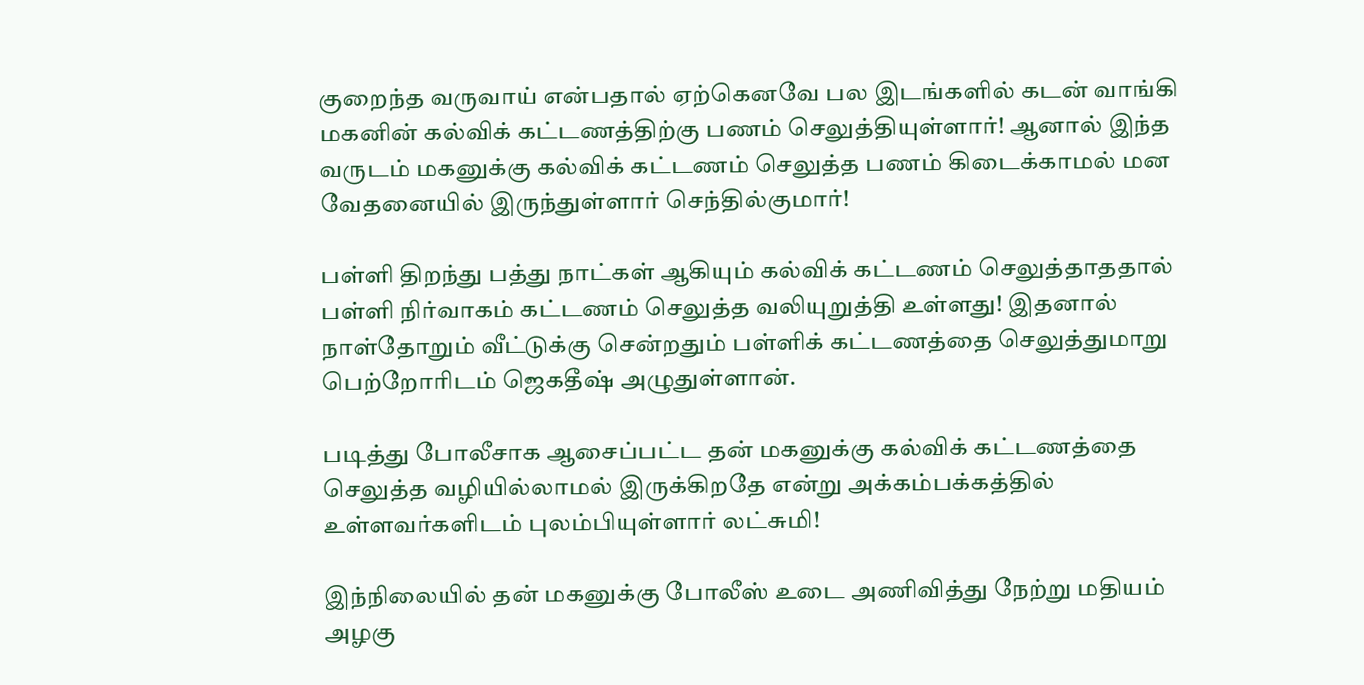குறைந்த வருவாய் என்பதால் ஏற்கெனவே பல இடங்களில் கடன் வாங்கி மகனின் கல்விக் கட்டணத்திற்கு பணம் செலுத்தியுள்ளார்! ஆனால் இந்த வருடம் மகனுக்கு கல்விக் கட்டணம் செலுத்த பணம் கிடைக்காமல் மன வேதனையில் இருந்துள்ளார் செந்தில்குமார்!

பள்ளி திறந்து பத்து நாட்கள் ஆகியும் கல்விக் கட்டணம் செலுத்தாததால் பள்ளி நிர்வாகம் கட்டணம் செலுத்த வலியுறுத்தி உள்ளது! இதனால் நாள்தோறும் வீட்டுக்கு சென்றதும் பள்ளிக் கட்டணத்தை செலுத்துமாறு பெற்றோரிடம் ஜெகதீஷ் அழுதுள்ளான்.

படித்து போலீசாக ஆசைப்பட்ட தன் மகனுக்கு கல்விக் கட்டணத்தை செலுத்த வழியில்லாமல் இருக்கிறதே என்று அக்கம்பக்கத்தில் உள்ளவர்களிடம் புலம்பியுள்ளார் லட்சுமி!

இந்நிலையில் தன் மகனுக்கு போலீஸ் உடை அணிவித்து நேற்று மதியம் அழகு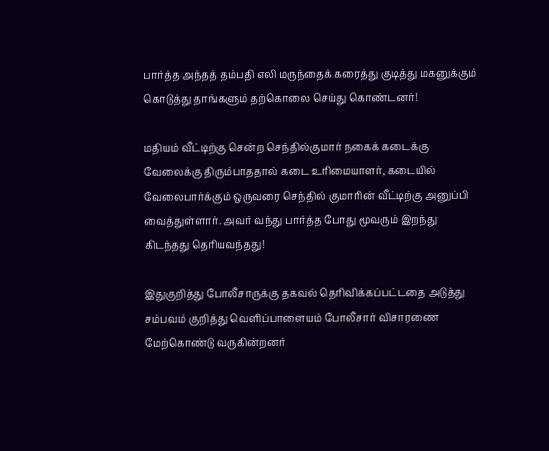பார்த்த அந்தத் தம்பதி எலி மருந்தைக் கரைத்து குடித்து மகனுக்கும் கொடுத்து தாங்களும் தற்கொலை செய்து கொண்டனர்!

மதியம் வீட்டிற்கு சென்ற செந்தில்குமார் நகைக் கடைக்கு வேலைக்கு திரும்பாததால் கடை உரிமையாளர், கடையில் வேலைபார்க்கும் ஒருவரை செந்தில் குமாரின் வீட்டிற்கு அனுப்பி வைத்துள்ளார். அவர் வந்து பார்த்த போது மூவரும் இறந்து கிடந்தது தெரியவந்தது!

இதுகுறித்து போலீசாருக்கு தகவல் தெரிவிக்கப்பட்டதை அடுத்து சம்பவம் குறித்து வெளிப்பாளையம் போலீசார் விசாரணை மேற்கொண்டு வருகின்றனர்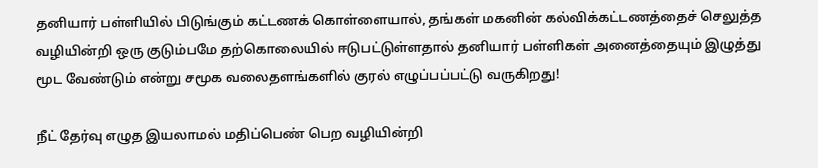தனியார் பள்ளியில் பிடுங்கும் கட்டணக் கொள்ளையால், தங்கள் மகனின் கல்விக்கட்டணத்தைச் செலுத்த வழியின்றி ஒரு குடும்பமே தற்கொலையில் ஈடுபட்டுள்ளதால் தனியார் பள்ளிகள் அனைத்தையும் இழுத்து மூட வேண்டும் என்று சமூக வலைதளங்களில் குரல் எழுப்பப்பட்டு வருகிறது!

நீட் தேர்வு எழுத இயலாமல் மதிப்பெண் பெற வழியின்றி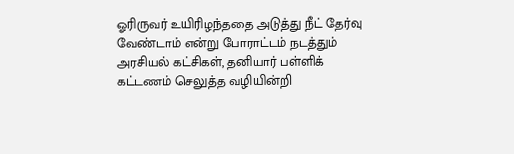ஓரிருவர் உயிரிழந்ததை அடுத்து நீட் தேர்வு வேண்டாம் என்று போராட்டம் நடத்தும் அரசியல் கட்சிகள், தனியார் பள்ளிக் கட்டணம் செலுத்த வழியின்றி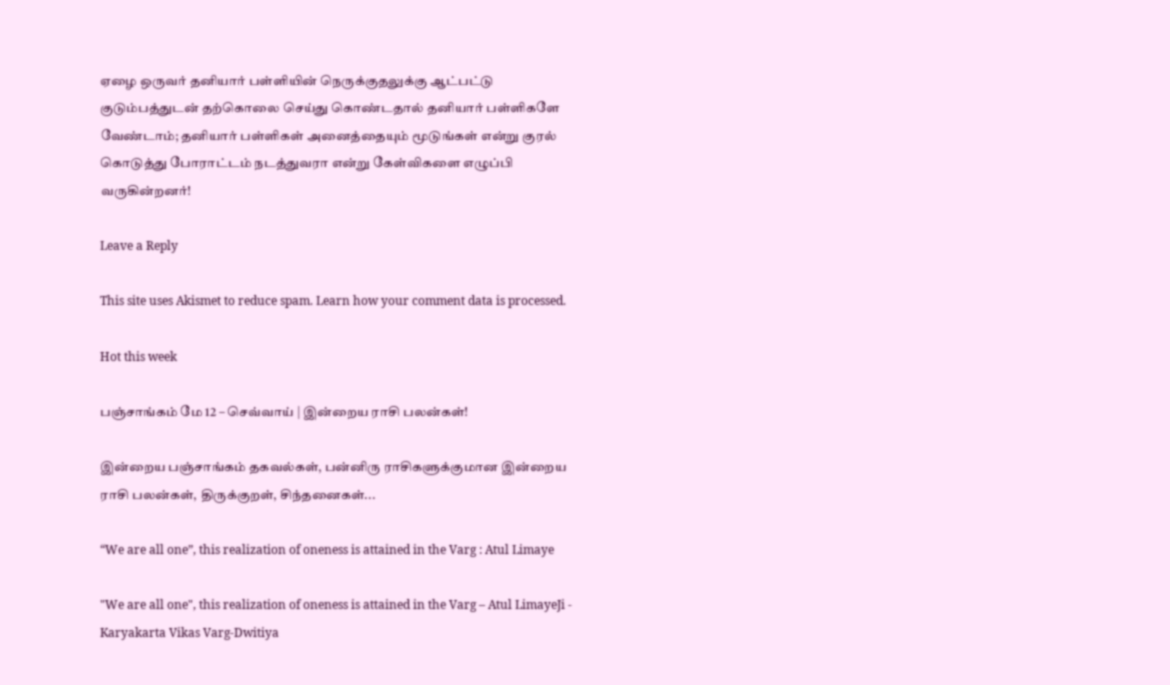ஏழை ஒருவர் தனியார் பள்ளியின் நெருக்குதலுக்கு ஆட்பட்டு குடும்பத்துடன் தற்கொலை செய்து கொண்டதால் தனியார் பள்ளிகளே வேண்டாம்; தனியார் பள்ளிகள் அனைத்தையும் மூடுங்கள் என்று குரல் கொடுத்து போராட்டம் நடத்துவரா என்று கேள்விகளை எழுப்பி வருகின்றனர்!

Leave a Reply

This site uses Akismet to reduce spam. Learn how your comment data is processed.

Hot this week

பஞ்சாங்கம் மே 12 – செவ்வாய் | இன்றைய ராசி பலன்கள்!

இன்றைய பஞ்சாங்கம் தகவல்கள், பன்னிரு ராசிகளுக்குமான இன்றைய ராசி பலன்கள், திருக்குறள், சிந்தனைகள்...

“We are all one”, this realization of oneness is attained in the Varg : Atul Limaye

"We are all one", this realization of oneness is attained in the Varg – Atul LimayeJi - Karyakarta Vikas Varg-Dwitiya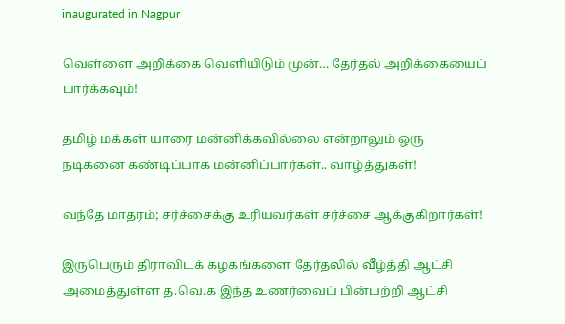inaugurated in Nagpur

வெள்ளை அறிக்கை வெளியிடும் முன்… தேர்தல் அறிக்கையைப் பார்க்கவும்!

தமிழ் மக்கள் யாரை மன்னிக்கவில்லை என்றாலும் ஒரு நடிகனை கண்டிப்பாக மன்னிப்பார்கள்.. வாழ்த்துகள்!

வந்தே மாதரம்; சர்ச்சைக்கு உரியவர்கள் சர்ச்சை ஆக்குகிறார்கள்!

இருபெரும் திராவிடக் கழகங்களை தேர்தலில் வீழ்த்தி ஆட்சி அமைத்துள்ள த.வெ.க இந்த உணர்வைப் பின்பற்றி ஆட்சி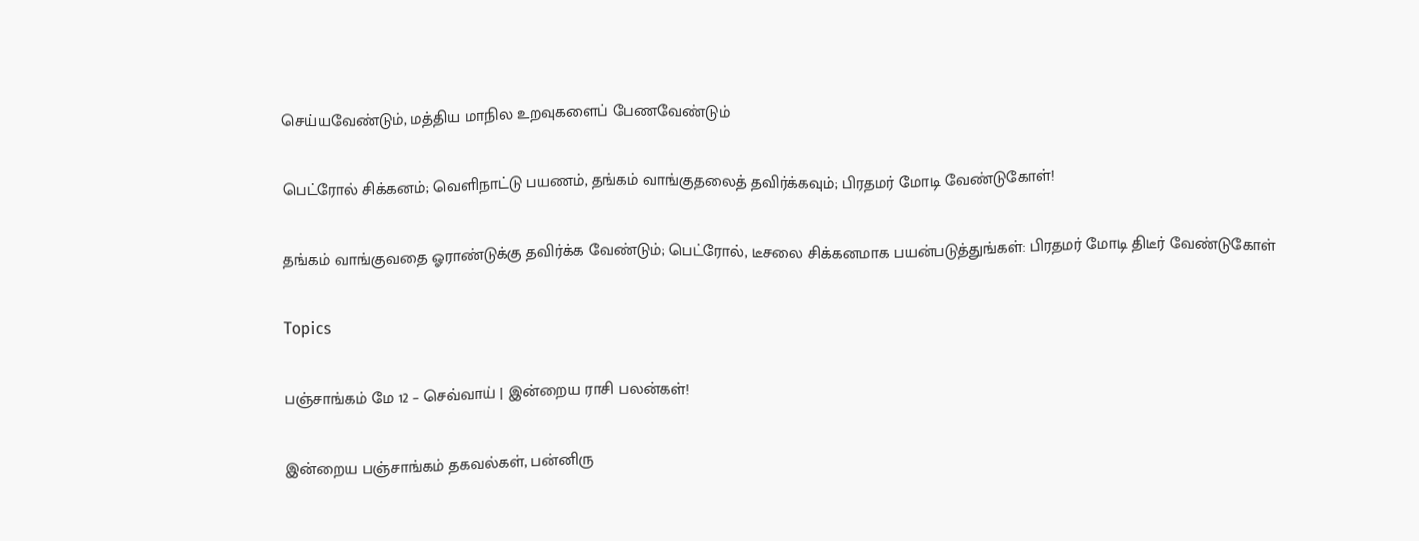செய்யவேண்டும், மத்திய மாநில உறவுகளைப் பேணவேண்டும்

பெட்ரோல் சிக்கனம்; வெளிநாட்டு பயணம், தங்கம் வாங்குதலைத் தவிர்க்கவும்; பிரதமர் மோடி வேண்டுகோள்!

தங்கம் வாங்குவதை ஓராண்டுக்கு தவிர்க்க வேண்டும்; பெட்ரோல், டீசலை சிக்கனமாக பயன்படுத்துங்கள்: பிரதமர் மோடி திடீர் வேண்டுகோள்

Topics

பஞ்சாங்கம் மே 12 – செவ்வாய் | இன்றைய ராசி பலன்கள்!

இன்றைய பஞ்சாங்கம் தகவல்கள், பன்னிரு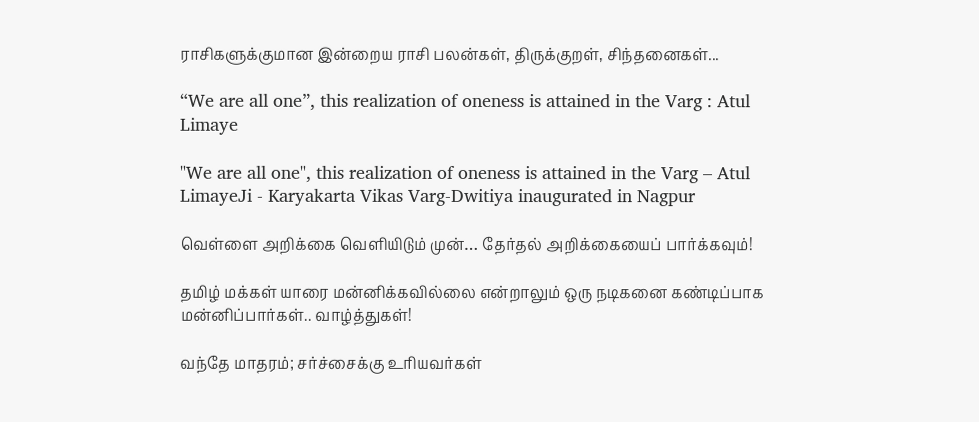ராசிகளுக்குமான இன்றைய ராசி பலன்கள், திருக்குறள், சிந்தனைகள்...

“We are all one”, this realization of oneness is attained in the Varg : Atul Limaye

"We are all one", this realization of oneness is attained in the Varg – Atul LimayeJi - Karyakarta Vikas Varg-Dwitiya inaugurated in Nagpur

வெள்ளை அறிக்கை வெளியிடும் முன்… தேர்தல் அறிக்கையைப் பார்க்கவும்!

தமிழ் மக்கள் யாரை மன்னிக்கவில்லை என்றாலும் ஒரு நடிகனை கண்டிப்பாக மன்னிப்பார்கள்.. வாழ்த்துகள்!

வந்தே மாதரம்; சர்ச்சைக்கு உரியவர்கள்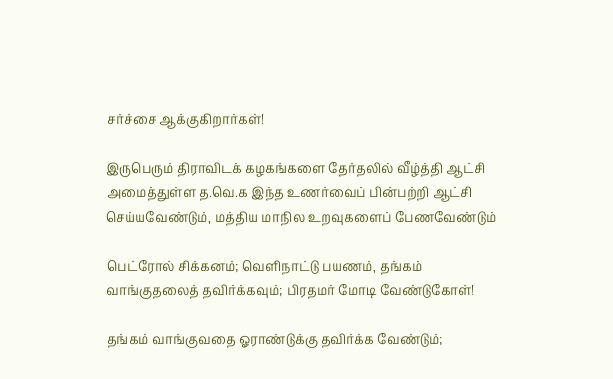சர்ச்சை ஆக்குகிறார்கள்!

இருபெரும் திராவிடக் கழகங்களை தேர்தலில் வீழ்த்தி ஆட்சி அமைத்துள்ள த.வெ.க இந்த உணர்வைப் பின்பற்றி ஆட்சி செய்யவேண்டும், மத்திய மாநில உறவுகளைப் பேணவேண்டும்

பெட்ரோல் சிக்கனம்; வெளிநாட்டு பயணம், தங்கம் வாங்குதலைத் தவிர்க்கவும்; பிரதமர் மோடி வேண்டுகோள்!

தங்கம் வாங்குவதை ஓராண்டுக்கு தவிர்க்க வேண்டும்;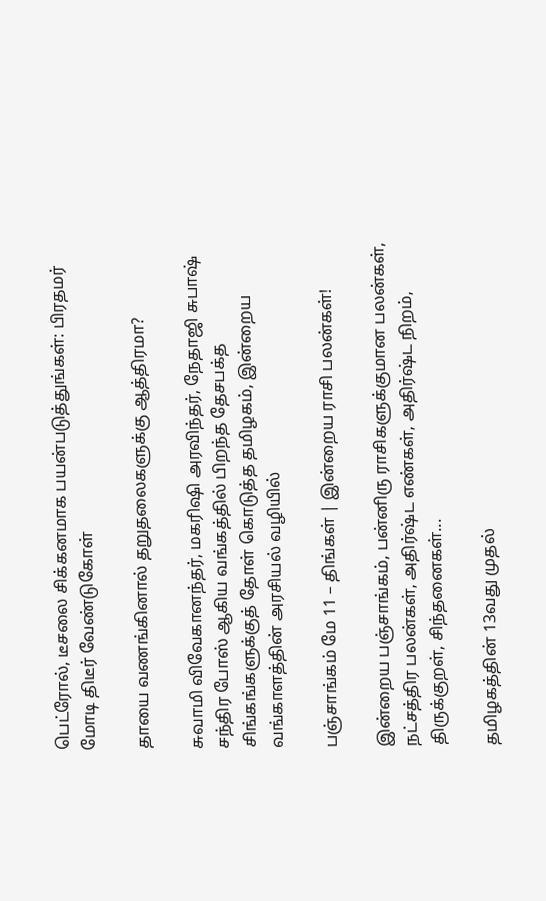பெட்ரோல், டீசலை சிக்கனமாக பயன்படுத்துங்கள்: பிரதமர் மோடி திடீர் வேண்டுகோள்

தாயை வணங்கினால் தறுதலைகளுக்கு ஆத்திரமா?

சுவாமி விவேகானந்தர், மகரிஷி அரவிந்தர், நேதாஜி சுபாஷ் சந்திர போஸ் ஆகிய வங்கத்தில் பிறந்த தேசபக்த சிங்கங்களுக்குத் தோள் கொடுத்த தமிழகம், இன்றைய வங்காளத்தின் அரசியல் வழியில்

பஞ்சாங்கம் மே 11 – திங்கள் | இன்றைய ராசி பலன்கள்!

இன்றைய பஞ்சாங்கம், பன்னிரு ராசிகளுக்குமான பலன்கள், நட்சத்திர பலன்கள், அதிர்ஷ்ட எண்கள், அதிர்ஷ்ட நிறம், திருக்குறள், சிந்தனைகள்...

தமிழகத்தின் 13வது முதல்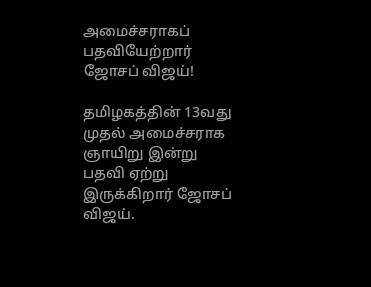அமைச்சராகப் பதவியேற்றார் ஜோசப் விஜய்!

தமிழகத்தின் 13வது முதல் அமைச்சராக ஞாயிறு இன்று பதவி ஏற்று இருக்கிறார் ஜோசப் விஜய்.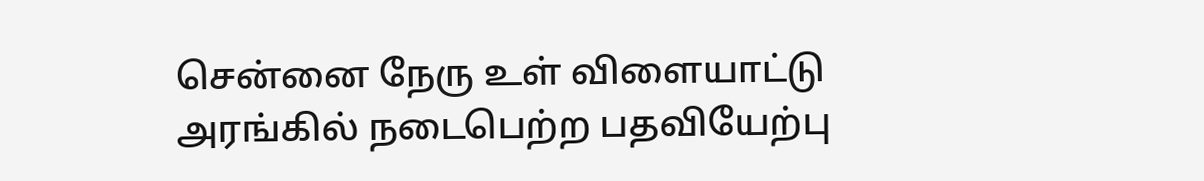சென்னை நேரு உள் விளையாட்டு அரங்கில் நடைபெற்ற பதவியேற்பு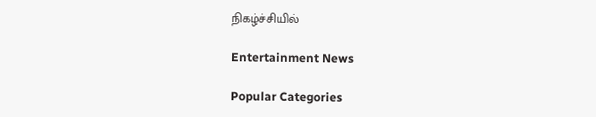நிகழ்ச்சியில்

Entertainment News

Popular Categories